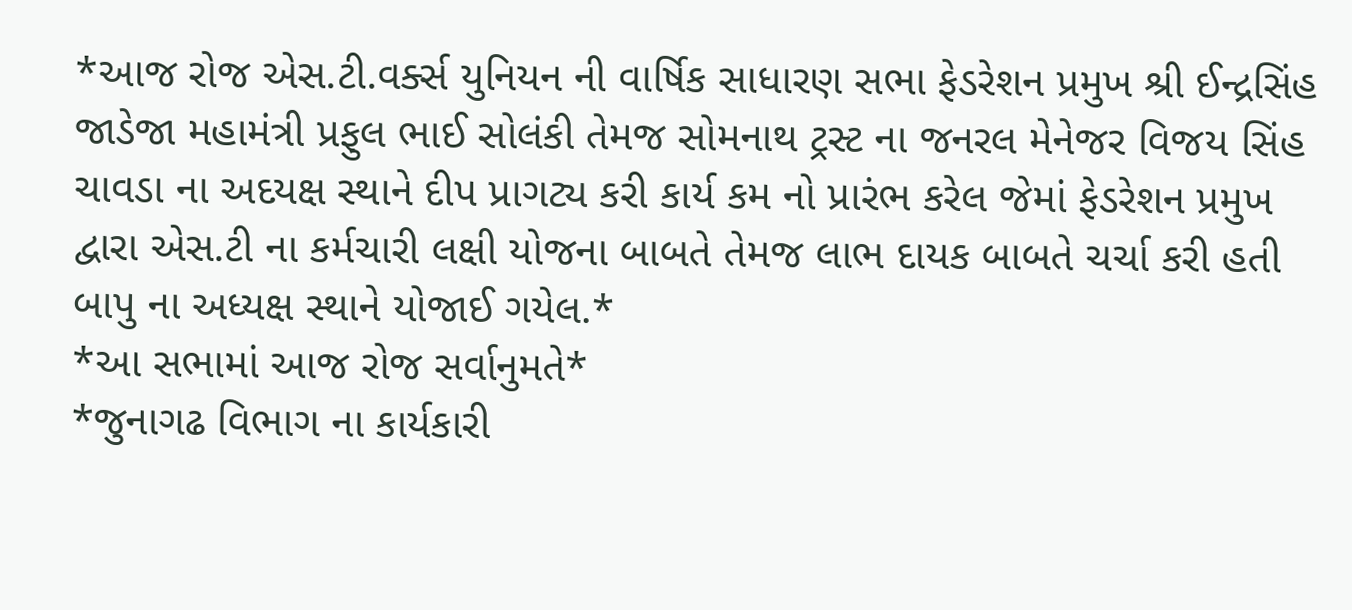*આજ રોજ એસ.ટી.વર્ક્સ યુનિયન ની વાર્ષિક સાધારણ સભા ફેડરેશન પ્રમુખ શ્રી ઈન્દ્રસિંહ જાડેજા મહામંત્રી પ્રફુલ ભાઈ સોલંકી તેમજ સોમનાથ ટ્રસ્ટ ના જનરલ મેનેજર વિજય સિંહ ચાવડા ના અદયક્ષ સ્થાને દીપ પ્રાગટ્ય કરી કાર્ય કમ નો પ્રારંભ કરેલ જેમાં ફેડરેશન પ્રમુખ દ્વારા એસ.ટી ના કર્મચારી લક્ષી યોજના બાબતે તેમજ લાભ દાયક બાબતે ચર્ચા કરી હતી બાપુ ના અધ્યક્ષ સ્થાને યોજાઈ ગયેલ.*
*આ સભામાં આજ રોજ સર્વાનુમતે*
*જુનાગઢ વિભાગ ના કાર્યકારી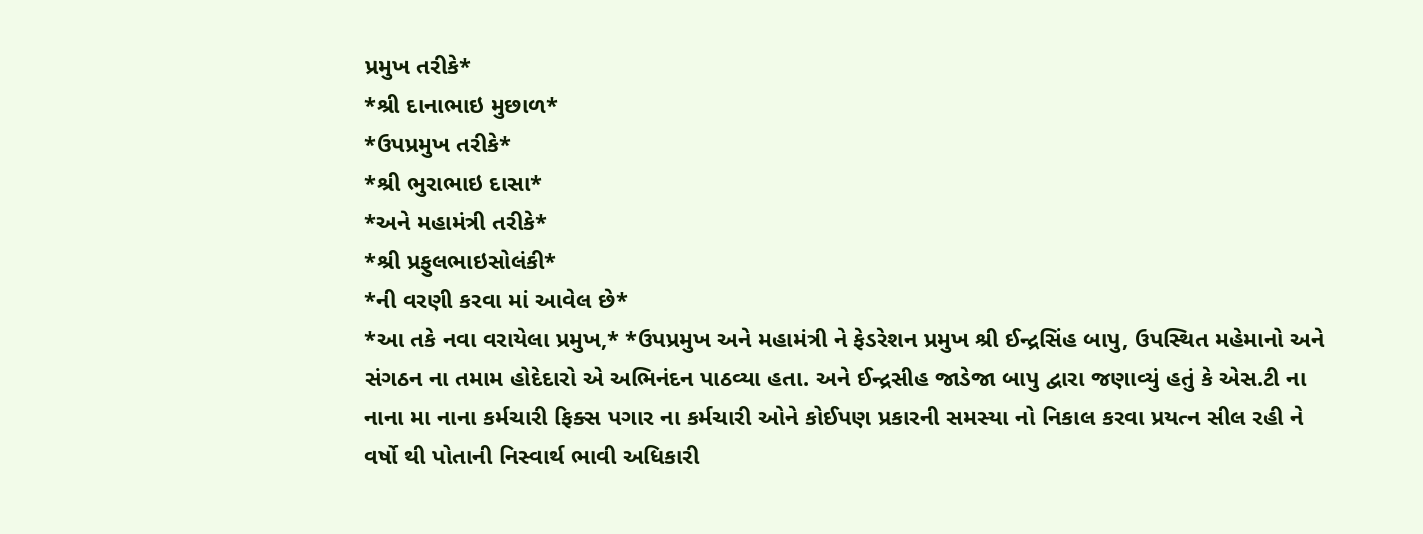પ્રમુખ તરીકે*
*શ્રી દાનાભાઇ મુછાળ*
*ઉપપ્રમુખ તરીકે*
*શ્રી ભુરાભાઇ દાસા*
*અને મહામંત્રી તરીકે*
*શ્રી પ્રફુલભાઇસોલંકી*
*ની વરણી કરવા માં આવેલ છે*
*આ તકે નવા વરાયેલા પ્રમુખ,* *ઉપપ્રમુખ અને મહામંત્રી ને ફેડરેશન પ્રમુખ શ્રી ઈન્દ્રસિંહ બાપુ, ઉપસ્થિત મહેમાનો અને સંગઠન ના તમામ હોદેદારો એ અભિનંદન પાઠવ્યા હતા. અને ઈન્દ્રસીહ જાડેજા બાપુ દ્વારા જણાવ્યું હતું કે એસ.ટી ના નાના મા નાના કર્મચારી ફિક્સ પગાર ના કર્મચારી ઓને કોઈપણ પ્રકારની સમસ્યા નો નિકાલ કરવા પ્રયત્ન સીલ રહી ને વર્ષો થી પોતાની નિસ્વાર્થ ભાવી અધિકારી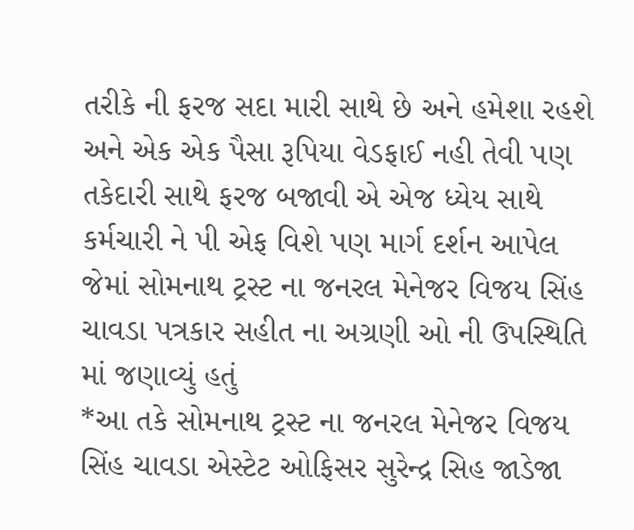તરીકે ની ફરજ સદા મારી સાથે છે અને હમેશા રહશે અને એક એક પૈસા રૂપિયા વેડફાઈ નહી તેવી પણ તકેદારી સાથે ફરજ બજાવી એ એજ ધ્યેય સાથે કર્મચારી ને પી એફ વિશે પણ માર્ગ દર્શન આપેલ જેમાં સોમનાથ ટ્રસ્ટ ના જનરલ મેનેજર વિજય સિંહ ચાવડા પત્રકાર સહીત ના અગ્રણી ઓ ની ઉપસ્થિતિ માં જણાવ્યું હતું
*આ તકે સોમનાથ ટ્રસ્ટ ના જનરલ મેનેજર વિજય સિંહ ચાવડા એસ્ટેટ ઓફિસર સુરેન્દ્ર સિહ જાડેજા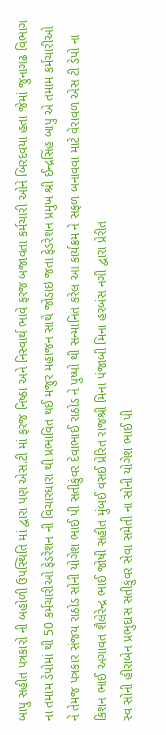બાપુ સહીત પત્રકારો ની બહોળી ઉપસ્થિતિ માં દ્વારા પણ એસ.ટી માં ફરજ નિષ્ઠા અને નિસ્વાર્થ ભાવે ફરજ બજાવતા કર્મચારી ઓને બિરદવયા હતા જેમાં જુનાગઢ વિભાગ ના તમામ ડેપોમાં થી 50 કર્મચારીઓ ફેડરેશન ની વિચારધારા થી પ્રભાવિત થઈ મજુર મહાજન સાથે જોડાઇ જતા ફેડરેશન પ્રમુખ શ્રી ઈન્દ્રસિંહ બાપુ એ તમામ કર્મચારીઓ ને તેમજ પત્રકાર સંજય રાઠોડ સોની યોગેશ ભાઈ પી સતીકુંવર દેવાભાઈ રાઠોડ ને પુષ્પો થી સન્માનિત કરેલ આ કાર્યક્રમ ને સફળ બનાવવા માટે વેરાવળ એસ ટી ડેપો ના કિશન ભાઈ અગાવત શૈલેરેન્દ્ર ભાઈ જોષી સહીત મુંબઈ વસઈ પ્રેરિત રાજશ્રી મિના પંજાબી મિના હરબંસ નગી દ્વારા પ્રેરીત
સ્વ સોની હીરાબેન પ્રભુદાસ સતીકુંવર સેવા સમેતી ના સોની યોગેશ ભાઈ પી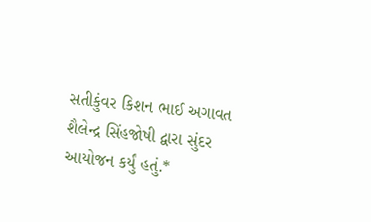સતીકુંવર કિશન ભાઈ અગાવત શૈલેન્દ્ર સિંહજોષી દ્વારા સુંદર આયોજન કર્યું હતું.*